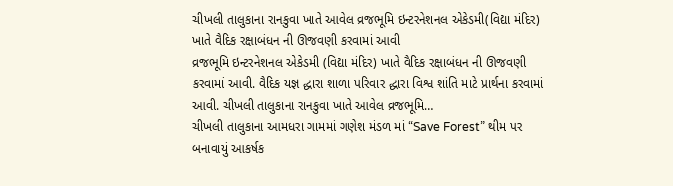ચીખલી તાલુકાના રાનકુવા ખાતે આવેલ વ્રજભૂમિ ઇન્ટરનેશનલ એકેડમી(વિદ્યા મંદિર) ખાતે વૈદિક રક્ષાબંધન ની ઊજવણી કરવામાં આવી
વ્રજભૂમિ ઇન્ટરનેશનલ એકેડમી (વિદ્યા મંદિર) ખાતે વૈદિક રક્ષાબંધન ની ઊજવણી કરવામાં આવી. વૈદિક યજ્ઞ દ્ધારા શાળા પરિવાર દ્ધારા વિશ્વ શાંતિ માટે પ્રાર્થના કરવામાં આવી. ચીખલી તાલુકાના રાનકુવા ખાતે આવેલ વ્રજભૂમિ…
ચીખલી તાલુકાના આમધરા ગામમાં ગણેશ મંડળ માં “Save Forest” થીમ પર બનાવાયું આકર્ષક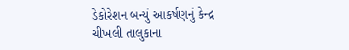ડેકોરેશન બન્યું આકર્ષણનું કેન્દ્ર
ચીખલી તાલુકાના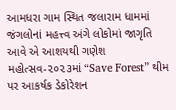આમધરા ગામ સ્થિત જલારામ ધામમાં જંગલોનાં મહત્ત્વ અંગે લોકોમાં જાગૃતિ આવે એ આશયથી ગણેશ મહોત્સવ-૨૦૨૩માં “Save Forest” થીમ પર આકર્ષક ડેકોરેશન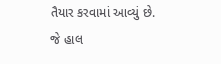તૈયાર કરવામાં આવ્યું છે. જે હાલ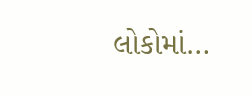લોકોમાં…